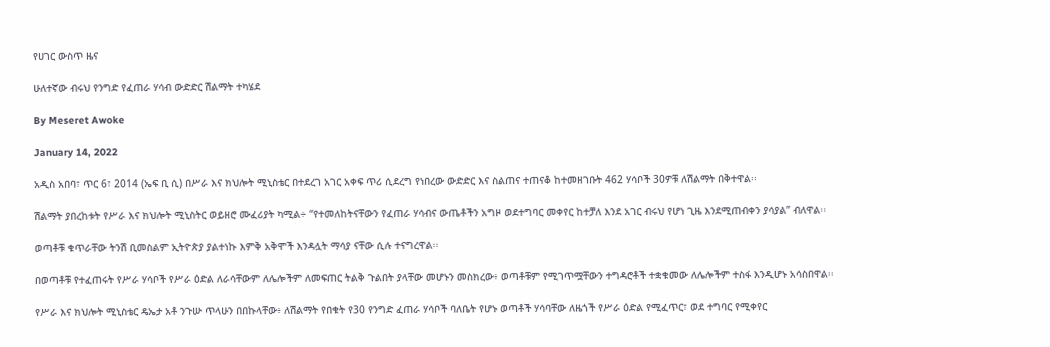የሀገር ውስጥ ዜና

ሁለተኛው ብሩህ የንግድ የፈጠራ ሃሳብ ውድድር ሽልማት ተካሄደ

By Meseret Awoke

January 14, 2022

አዲስ አበባ፣ ጥር 6፣ 2014 (ኤፍ ቢ ሲ) በሥራ እና ክህሎት ሚኒስቴር በተደረገ አገር አቀፍ ጥሪ ሲደረግ የነበረው ውድድር እና ስልጠና ተጠናቆ ከተመዘገቡት 462 ሃሳቦች 30ዎቹ ለሽልማት በቅተዋል፡፡

ሽልማት ያበረከቱት የሥራ እና ክህሎት ሚኒስትር ወይዘሮ ሙፈሪያት ካሚል÷ “የተመለከትናቸውን የፈጠራ ሃሳብና ውጤቶችን አግዞ ወደተግባር መቀየር ከተቻለ እንደ አገር ብሩህ የሆነ ጊዜ እንደሚጠብቀን ያሳያል” ብለዋል፡፡

ወጣቶቹ ቁጥራቸው ትንሽ ቢመስልም ኢትዮጵያ ያልተነኩ እምቅ አቅሞች እንዳሏት ማሳያ ናቸው ሲሉ ተናግረዋል፡፡

በወጣቶቹ የተፈጠሩት የሥራ ሃሳቦች የሥራ ዕድል ለራሳቸውም ለሌሎችም ለመፍጠር ትልቅ ጉልበት ያላቸው መሆኑን መስክረው፥ ወጣቶቹም የሚገጥሟቸውን ተግዳሮቶች ተቋቁመው ለሌሎችም ተስፋ እንዲሆኑ አሳስበዋል፡፡

የሥራ እና ክህሎት ሚኒስቴር ዴኤታ አቶ ንጉሡ ጥላሁን በበኩላቸው፥ ለሽልማት የበቁት የ30 የንግድ ፈጠራ ሃሳቦች ባለቤት የሆኑ ወጣቶች ሃሳባቸው ለዜጎች የሥራ ዕድል የሚፈጥር፣ ወደ ተግባር የሚቀየር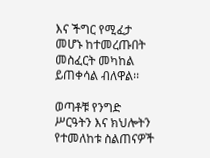እና ችግር የሚፈታ መሆኑ ከተመረጡበት መስፈርት መካከል ይጠቀሳል ብለዋል፡፡

ወጣቶቹ የንግድ ሥርዓትን እና ክህሎትን የተመለከቱ ስልጠናዎች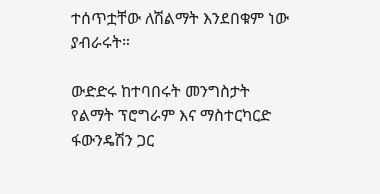ተሰጥቷቸው ለሽልማት እንደበቁም ነው ያብራሩት።

ውድድሩ ከተባበሩት መንግስታት የልማት ፕሮግራም እና ማስተርካርድ ፋውንዴሽን ጋር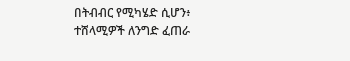በትብብር የሚካሄድ ሲሆን፥ ተሸላሚዎች ለንግድ ፈጠራ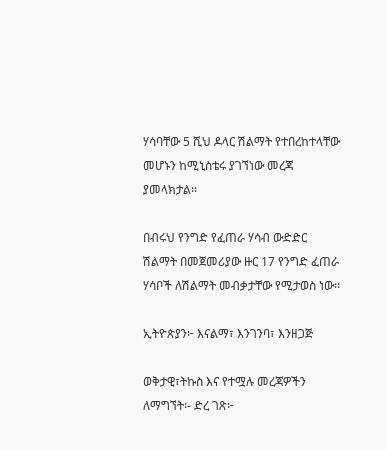ሃሳባቸው 5 ሺህ ዶላር ሽልማት የተበረከተላቸው መሆኑን ከሚኒስቴሩ ያገኘነው መረጃ ያመላክታል፡፡

በብሩህ የንግድ የፈጠራ ሃሳብ ውድድር ሽልማት በመጀመሪያው ዙር 17 የንግድ ፈጠራ ሃሳቦች ለሽልማት መብቃታቸው የሚታወስ ነው፡፡

ኢትዮጵያን፦ እናልማ፣ እንገንባ፣ እንዘጋጅ

ወቅታዊ፣ትኩስ እና የተሟሉ መረጃዎችን ለማግኘት፡- ድረ ገጽ፦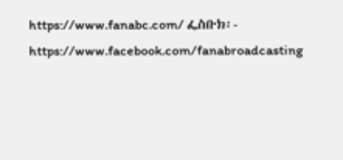https://www.fanabc.com/ ፌስቡክ፡- https://www.facebook.com/fanabroadcasting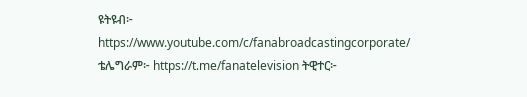ዩትዩብ፦ https://www.youtube.com/c/fanabroadcastingcorporate/ ቴሌግራም፦ https://t.me/fanatelevision ትዊተር፦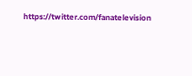https://twitter.com/fanatelevision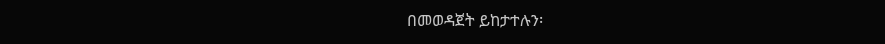በመወዳጀት ይከታተሉን፡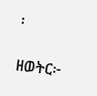፡

ዘወትር፦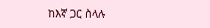ከእኛ ጋር ስላሉ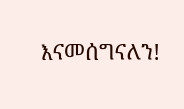እናመሰግናለን!